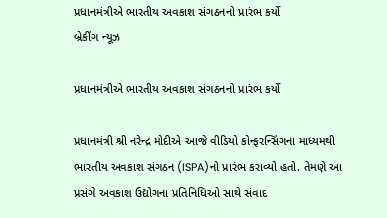પ્રધાનમંત્રીએ ભારતીય અવકાશ સંગઠનનો પ્રારંભ કર્યો
બ્રેકીંગ ન્યૂઝ

પ્રધાનમંત્રીએ ભારતીય અવકાશ સંગઠનનો પ્રારંભ કર્યો

પ્રધાનમંત્રી શ્રી નરેન્દ્ર મોદીએ આજે વીડિયો કોન્ફરન્સિંગના માધ્યમથી ભારતીય અવકાશ સંગઠન (ISPA)નો પ્રારંભ કરાવ્યો હતો. તેમણે આ પ્રસંગે અવકાશ ઉદ્યોગના પ્રતિનિધિઓ સાથે સંવાદ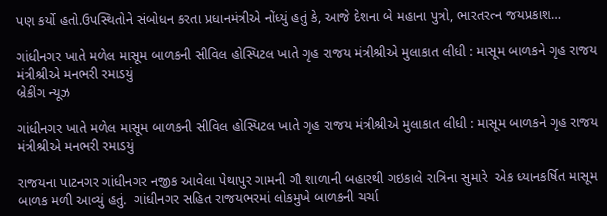પણ કર્યો હતો.ઉપસ્થિતોને સંબોધન કરતા પ્રધાનમંત્રીએ નોંધ્યું હતું કે, આજે દેશના બે મહાના પુત્રો, ભારતરત્ન જયપ્રકાશ…

ગાંધીનગર ખાતે મળેલ માસૂમ બાળકની સીવિલ હોસ્પિટલ ખાતે ગૃહ રાજય મંત્રીશ્રીએ મુલાકાત લીધી : માસૂમ બાળકને ગૃહ રાજય મંત્રીશ્રીએ મનભરી રમાડયું
બ્રેકીંગ ન્યૂઝ

ગાંધીનગર ખાતે મળેલ માસૂમ બાળકની સીવિલ હોસ્પિટલ ખાતે ગૃહ રાજય મંત્રીશ્રીએ મુલાકાત લીધી : માસૂમ બાળકને ગૃહ રાજય મંત્રીશ્રીએ મનભરી રમાડયું

રાજયના પાટનગર ગાંધીનગર નજીક આવેલા પેથાપુર ગામની ગૌ શાળાની બહારથી ગઇકાલે રાત્રિના સુમારે  એક ધ્યાનકર્ષિત માસૂમ બાળક મળી આવ્યું હતું.  ગાંધીનગર સહિત રાજયભરમાં લોકમુખે બાળકની ચર્ચા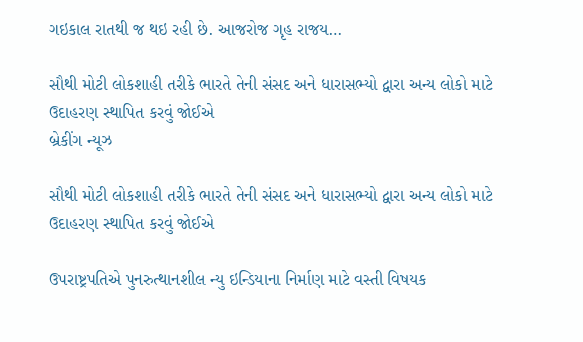ગઇકાલ રાતથી જ થઇ રહી છે. આજરોજ ગૃહ રાજય…

સૌથી મોટી લોકશાહી તરીકે ભારતે તેની સંસદ અને ધારાસભ્યો દ્વારા અન્ય લોકો માટે ઉદાહરણ સ્થાપિત કરવું જોઈએ
બ્રેકીંગ ન્યૂઝ

સૌથી મોટી લોકશાહી તરીકે ભારતે તેની સંસદ અને ધારાસભ્યો દ્વારા અન્ય લોકો માટે ઉદાહરણ સ્થાપિત કરવું જોઈએ

ઉપરાષ્ટ્રપતિએ પુનરુત્થાનશીલ ન્યુ ઇન્ડિયાના નિર્માણ માટે વસ્તી વિષયક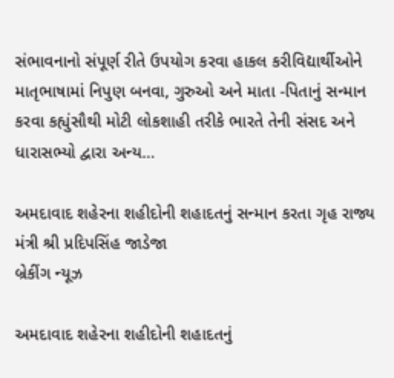સંભાવનાનો સંપૂર્ણ રીતે ઉપયોગ કરવા હાકલ કરીવિદ્યાર્થીઓને માતૃભાષામાં નિપુણ બનવા, ગુરુઓ અને માતા -પિતાનું સન્માન કરવા કહ્યુંસૌથી મોટી લોકશાહી તરીકે ભારતે તેની સંસદ અને ધારાસભ્યો દ્વારા અન્ય…

અમદાવાદ શહેરના શહીદોની શહાદતનું સન્માન કરતા ગૃહ રાજ્ય મંત્રી શ્રી પ્રદિપસિંહ જાડેજા
બ્રેકીંગ ન્યૂઝ

અમદાવાદ શહેરના શહીદોની શહાદતનું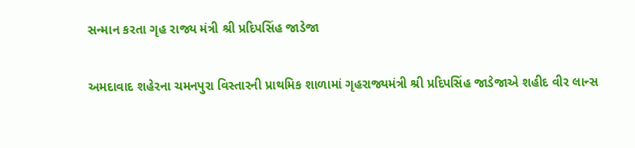સન્માન કરતા ગૃહ રાજ્ય મંત્રી શ્રી પ્રદિપસિંહ જાડેજા

અમદાવાદ શહેરના ચમનપુરા વિસ્તારની પ્રાથમિક શાળામાં ગૃહરાજ્યમંત્રી શ્રી પ્રદિપસિંહ જાડેજાએ શહીદ વીર લાન્સ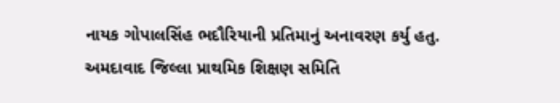નાયક ગોપાલસિંહ ભદૌરિયાની પ્રતિમાનું અનાવરણ કર્યુ હતુ.  અમદાવાદ જિલ્લા પ્રાથમિક શિક્ષણ સમિતિ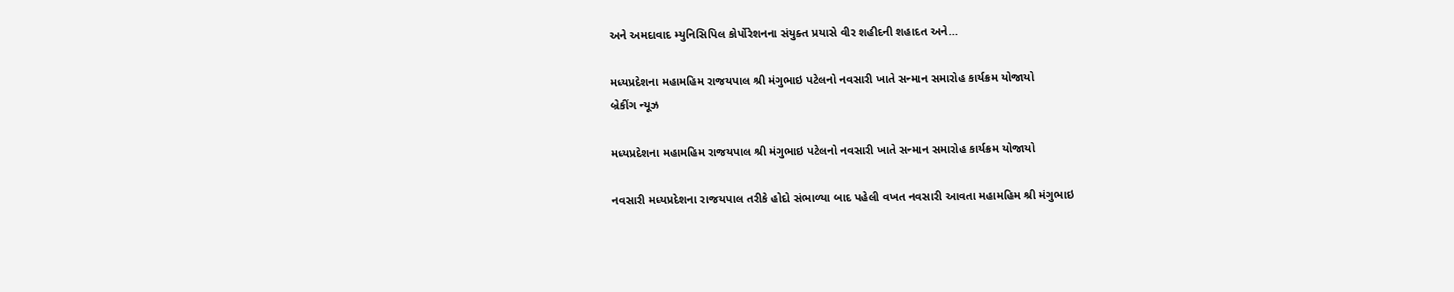અને અમદાવાદ મ્યુનિસિપિલ કોર્પોરેશનના સંયુક્ત પ્રયાસે વીર શહીદની શહાદત અને…

મધ્યપ્રદેશના મહામહિમ રાજયપાલ શ્રી મંગુભાઇ પટેલનો નવસારી ખાતે સન્માન સમારોહ કાર્યક્રમ યોજાયો
બ્રેકીંગ ન્યૂઝ

મધ્યપ્રદેશના મહામહિમ રાજયપાલ શ્રી મંગુભાઇ પટેલનો નવસારી ખાતે સન્માન સમારોહ કાર્યક્રમ યોજાયો

નવસારી મધ્યપ્રદેશના રાજયપાલ તરીકે હોદો સંભાળ્યા બાદ પહેલી વખત નવસારી આવતા મહામહિમ શ્રી મંગુભાઇ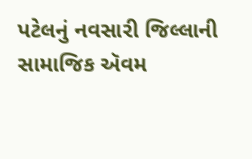પટેલનું નવસારી જિલ્લાની સામાજિક ઍવમ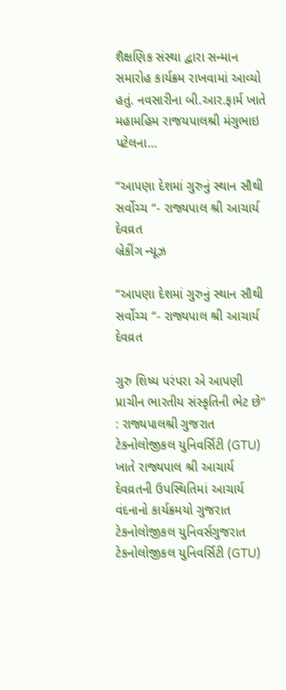શૈક્ષણિક સંસ્થા દ્વારા સન્માન સમારોહ કાર્યક્રમ રાખવામાં આવ્યો હતું. નવસારીના બી.આર.ફાર્મ ખાતે મહામહિમ રાજયપાલશ્રી મંગુભાઇ પટેલના…

“આપણા દેશમાં ગુરુનું સ્થાન સૌથી સર્વોચ્ચ “- રાજ્યપાલ શ્રી આચાર્ય દેવવ્રત
બ્રેકીંગ ન્યૂઝ

“આપણા દેશમાં ગુરુનું સ્થાન સૌથી સર્વોચ્ચ “- રાજ્યપાલ શ્રી આચાર્ય દેવવ્રત

ગુરુ શિષ્ય પરંપરા એ આપણી પ્રાચીન ભારતીય સંસ્કૃતિની ભેટ છે" : રાજ્યપાલશ્રી ગુજરાત ટેકનોલોજીકલ યુનિવર્સિટી (GTU) ખાતે રાજ્યપાલ શ્રી આચાર્ય દેવવ્રતની ઉપસ્થિતિમાં આચાર્ય વંદનાનો કાર્યક્રમયો ગુજરાત ટેકનોલોજીકલ યુનિવર્સગુજરાત ટેકનોલોજીકલ યુનિવર્સિટી (GTU)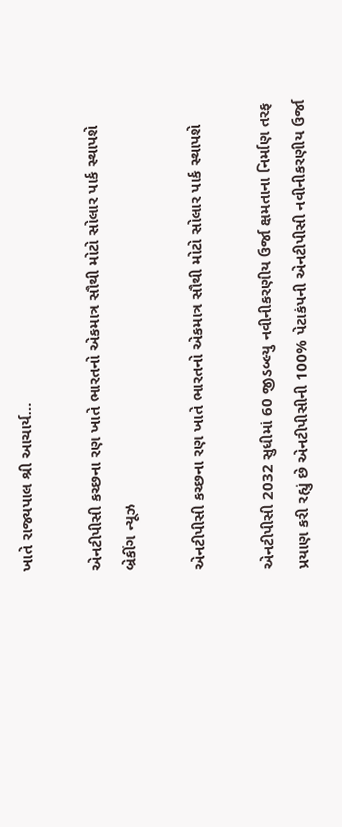ખાતે રાજ્યપાલ શ્રી આચાર્ય…

એનટીપીસી કચ્છના રણ ખાતે ભારતનો એકમાત્ર સૌથી મોટો સોલાર પાર્ક સ્થાપશે
બ્રેકીંગ ન્યૂઝ

એનટીપીસી કચ્છના રણ ખાતે ભારતનો એકમાત્ર સૌથી મોટો સોલાર પાર્ક સ્થાપશે

એનટીપીસી 2032 સુધીમાં 60 જીડબ્લ્યુ નવીનીકરણીય ઉર્જા ક્ષમતાના નિર્માણ તરફ પ્રયાણ કરી રહ્યું છે એનટીપીસીની 100% પેટાકંપની એનટીપીસી નવીનીકરણીય ઉર્જા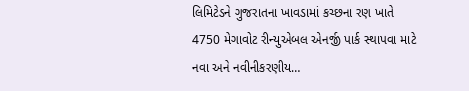લિમિટેડને ગુજરાતના ખાવડામાં કચ્છના રણ ખાતે 4750 મેગાવોટ રીન્યુએબલ એનર્જી પાર્ક સ્થાપવા માટે નવા અને નવીનીકરણીય…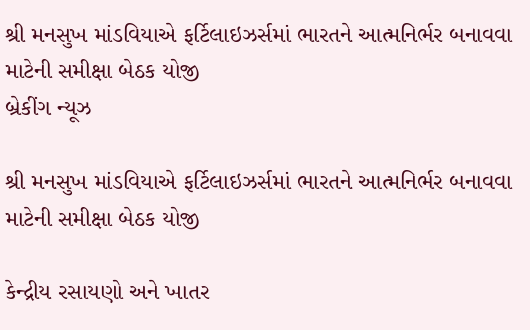શ્રી મનસુખ માંડવિયાએ ફર્ટિલાઇઝર્સમાં ભારતને આત્મનિર્ભર બનાવવા માટેની સમીક્ષા બેઠક યોજી
બ્રેકીંગ ન્યૂઝ

શ્રી મનસુખ માંડવિયાએ ફર્ટિલાઇઝર્સમાં ભારતને આત્મનિર્ભર બનાવવા માટેની સમીક્ષા બેઠક યોજી

કેન્દ્રીય રસાયણો અને ખાતર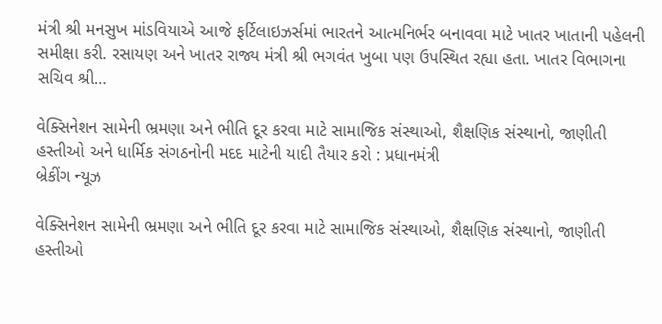મંત્રી શ્રી મનસુખ માંડવિયાએ આજે ફર્ટિલાઇઝર્સમાં ભારતને આત્મનિર્ભર બનાવવા માટે ખાતર ખાતાની પહેલની સમીક્ષા કરી. રસાયણ અને ખાતર રાજ્ય મંત્રી શ્રી ભગવંત ખુબા પણ ઉપસ્થિત રહ્યા હતા. ખાતર વિભાગના સચિવ શ્રી…

વેક્સિનેશન સામેની ભ્રમણા અને ભીતિ દૂર કરવા માટે સામાજિક સંસ્થાઓ, શૈક્ષણિક સંસ્થાનો, જાણીતી હસ્તીઓ અને ધાર્મિક સંગઠનોની મદદ માટેની યાદી તૈયાર કરો : પ્રધાનમંત્રી
બ્રેકીંગ ન્યૂઝ

વેક્સિનેશન સામેની ભ્રમણા અને ભીતિ દૂર કરવા માટે સામાજિક સંસ્થાઓ, શૈક્ષણિક સંસ્થાનો, જાણીતી હસ્તીઓ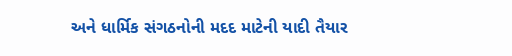અને ધાર્મિક સંગઠનોની મદદ માટેની યાદી તૈયાર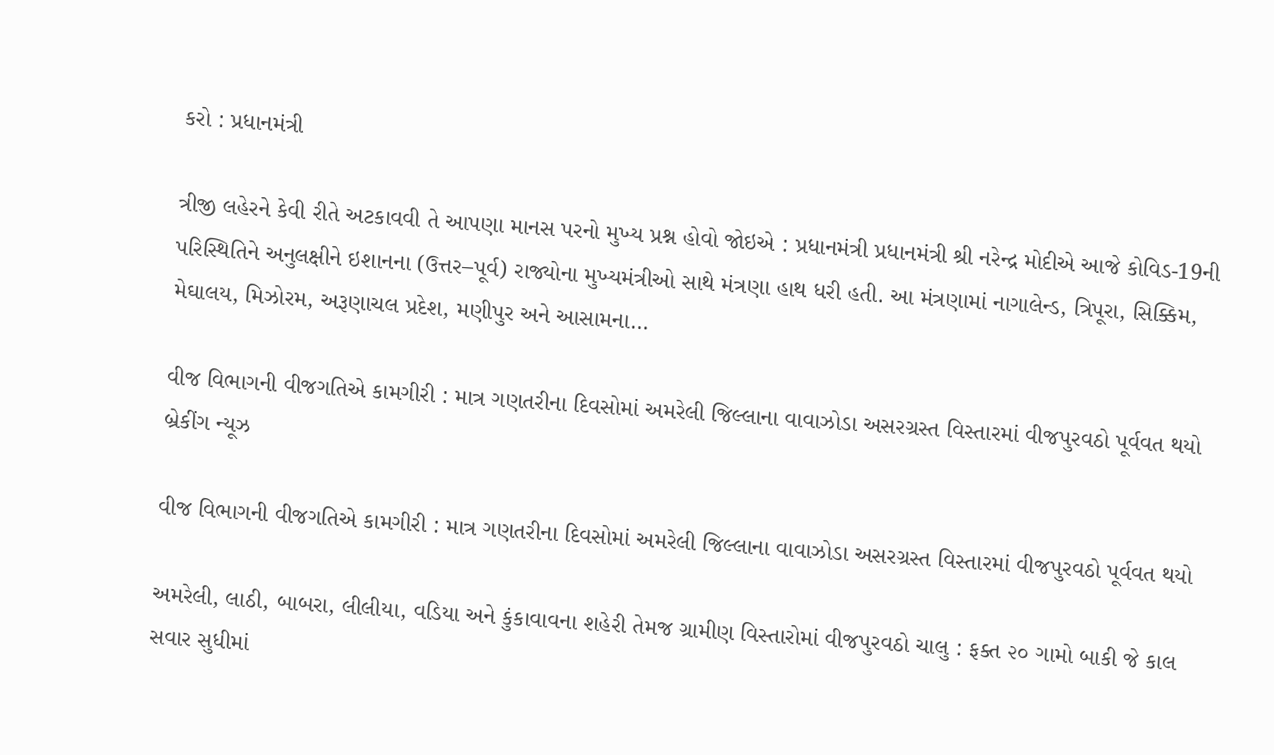કરો : પ્રધાનમંત્રી

ત્રીજી લહેરને કેવી રીતે અટકાવવી તે આપણા માનસ પરનો મુખ્ય પ્રશ્ન હોવો જોઇએ : પ્રધાનમંત્રી પ્રધાનમંત્રી શ્રી નરેન્દ્ર મોદીએ આજે કોવિડ-19ની પરિસ્થિતિને અનુલક્ષીને ઇશાનના (ઉત્તર–પૂર્વ) રાજ્યોના મુખ્યમંત્રીઓ સાથે મંત્રણા હાથ ધરી હતી. આ મંત્રણામાં નાગાલેન્ડ, ત્રિપૂરા, સિક્કિમ, મેઘાલય, મિઝોરમ, અરૂણાચલ પ્રદેશ, મણીપુર અને આસામના…

વીજ વિભાગની વીજગતિએ કામગીરી : માત્ર ગણતરીના દિવસોમાં અમરેલી જિલ્લાના વાવાઝોડા અસરગ્રસ્ત વિસ્તારમાં વીજપુરવઠો પૂર્વવત થયો
બ્રેકીંગ ન્યૂઝ

વીજ વિભાગની વીજગતિએ કામગીરી : માત્ર ગણતરીના દિવસોમાં અમરેલી જિલ્લાના વાવાઝોડા અસરગ્રસ્ત વિસ્તારમાં વીજપુરવઠો પૂર્વવત થયો

અમરેલી, લાઠી, બાબરા, લીલીયા, વડિયા અને કુંકાવાવના શહેરી તેમજ ગ્રામીણ વિસ્તારોમાં વીજપુરવઠો ચાલુ : ફક્ત ૨૦ ગામો બાકી જે કાલ સવાર સુધીમાં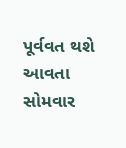પૂર્વવત થશે આવતા સોમવાર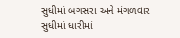સુધીમાં બગસરા અને મંગળવાર સુધીમાં ધારીમાં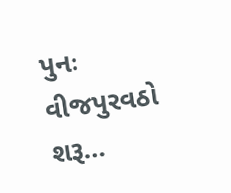પુનઃ વીજપુરવઠો શરૂ…